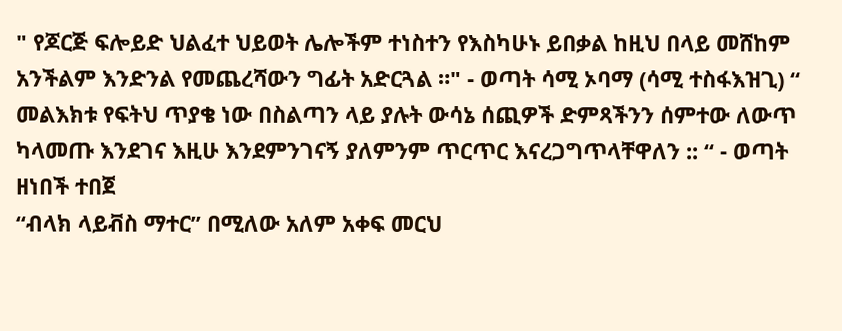" የጆርጅ ፍሎይድ ህልፈተ ህይወት ሌሎችም ተነስተን የእስካሁኑ ይበቃል ከዚህ በላይ መሸከም አንችልም እንድንል የመጨረሻውን ግፊት አድርጓል ።" - ወጣት ሳሚ ኦባማ (ሳሚ ተስፋእዝጊ) “ መልእክቱ የፍትህ ጥያቄ ነው በስልጣን ላይ ያሉት ውሳኔ ሰጪዎች ድምጻችንን ሰምተው ለውጥ ካላመጡ እንደገና እዚሁ እንደምንገናኝ ያለምንም ጥርጥር እናረጋግጥላቸዋለን :: “ - ወጣት ዘነበች ተበጀ
“ብላክ ላይቭስ ማተር” በሚለው አለም አቀፍ መርህ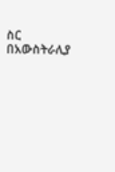ስር በአውስትራሊያ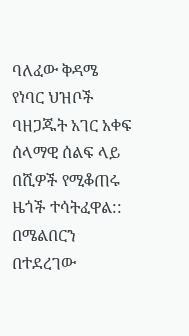ባለፈው ቅዳሜ የነባር ህዝቦች ባዘጋጁት አገር አቀፍ ሰላማዊ ሰልፍ ላይ በሺዎች የሚቆጠሩ ዜጎች ተሳትፈዋል::
በሜልበርን በተደረገው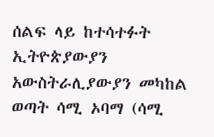ሰልፍ ላይ ከተሳተፉት ኢትዮጵያውያን አውስትራሊያውያን መካከል ወጣት ሳሚ ኦባማ (ሳሚ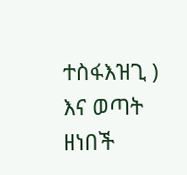ተስፋእዝጊ ) እና ወጣት ዘነበች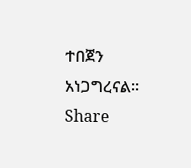ተበጀን አነጋግረናል።
Share